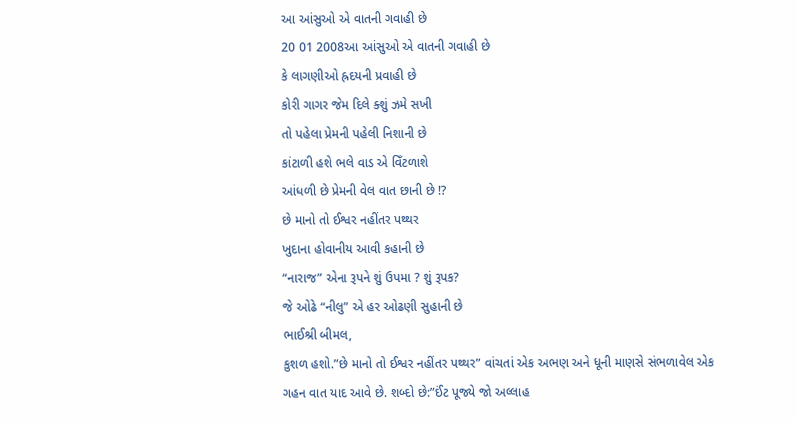આ આંસુઓ એ વાતની ગવાહી છે
20 01 2008આ આંસુઓ એ વાતની ગવાહી છે
કે લાગણીઓ હ્રદયની પ્રવાહી છે
કોરી ગાગર જેમ દિલે ક્શું ઝમે સખી
તો પહેલા પ્રેમની પહેલી નિશાની છે
કાંટાળી હશે ભલે વાડ એ વિઁટળાશે
આંધળી છે પ્રેમની વેલ વાત છાની છે !?
છે માનો તો ઈશ્વર નહીંતર પથ્થર
ખુદાના હોવાનીય આવી કહાની છે
“નારાજ” એના રૂપને શું ઉપમા ? શું રૂપક?
જે ઓઢે “નીલુ” એ હર ઓઢણી સુહાની છે
ભાઈશ્રી બીમલ,
કુશળ હશો.”છે માનો તો ઈશ્વર નહીંતર પથ્થર” વાંચતાં એક અભણ અને ધૂની માણસે સંભળાવેલ એક ગહન વાત યાદ આવે છે. શબ્દો છે:”ઈંટ પૂજ્યે જો અલ્લાહ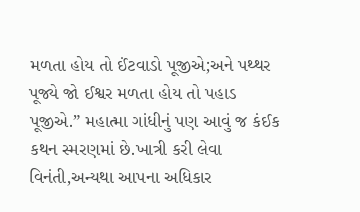મળતા હોય તો ઈંટવાડો પૂજીએ;અને પથ્થર પૂજ્યે જો ઈશ્વર મળતા હોય તો પહાડ પૂજીએ.” મહાત્મા ગાંધીનું પણ આવું જ કંઈક કથન સ્મરણમાં છે.ખાત્રી કરી લેવા વિનંતી,અન્યથા આપના અધિકાર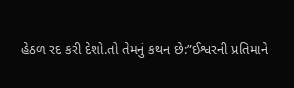હેઠળ રદ કરી દેશો.તો તેમનું કથન છે:”ઈશ્વરની પ્રતિમાને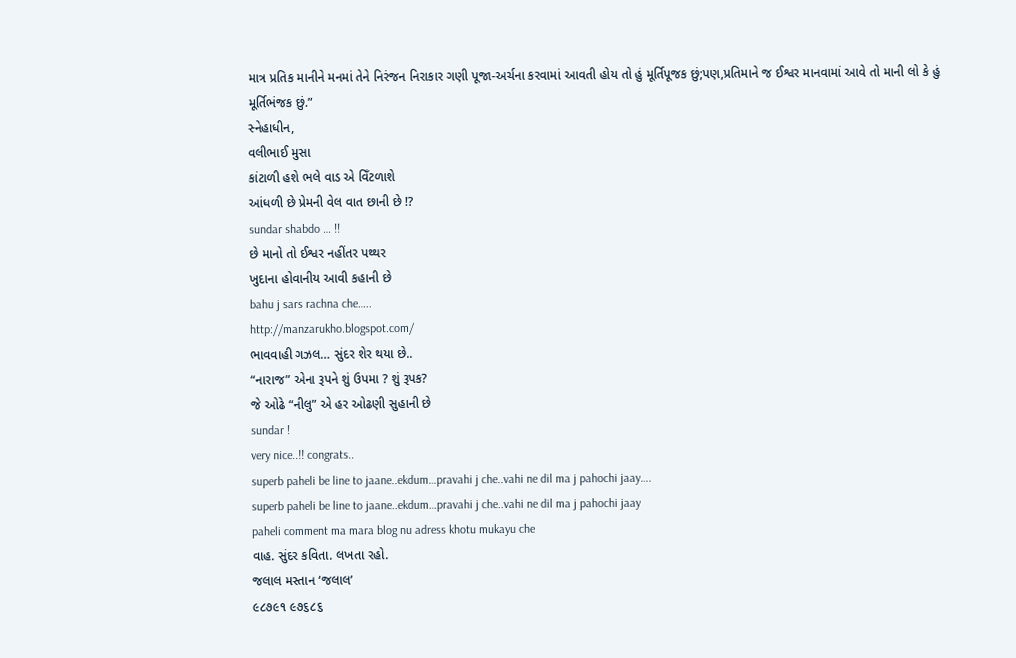માત્ર પ્રતિક માનીને મનમાં તેને નિરંજન નિરાકાર ગણી પૂજા-અર્ચના કરવામાં આવતી હોય તો હું મૂર્તિપૂજક છું;પણ,પ્રતિમાને જ ઈશ્વર માનવામાં આવે તો માની લો કે હું મૂર્તિભંજક છું.”
સ્નેહાધીન,
વલીભાઈ મુસા
કાંટાળી હશે ભલે વાડ એ વિઁટળાશે
આંધળી છે પ્રેમની વેલ વાત છાની છે !?
sundar shabdo … !!
છે માનો તો ઈશ્વર નહીંતર પથ્થર
ખુદાના હોવાનીય આવી કહાની છે
bahu j sars rachna che…..
http://manzarukho.blogspot.com/
ભાવવાહી ગઝલ… સુંદર શેર થયા છે..
“નારાજ” એના રૂપને શું ઉપમા ? શું રૂપક?
જે ઓઢે “નીલુ” એ હર ઓઢણી સુહાની છે
sundar !
very nice..!! congrats..
superb paheli be line to jaane..ekdum…pravahi j che..vahi ne dil ma j pahochi jaay….
superb paheli be line to jaane..ekdum…pravahi j che..vahi ne dil ma j pahochi jaay
paheli comment ma mara blog nu adress khotu mukayu che
વાહ. સુંદર કવિતા. લખતા રહો.
જલાલ મસ્તાન ‘જલાલ’
૯૮૭૯૧ ૯૭૬૮૬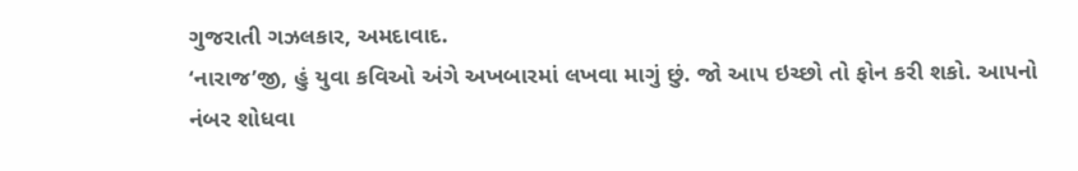ગુજરાતી ગઝલકાર, અમદાવાદ.
‘નારાજ’જી, હું યુવા કવિઓ અંગે અખબારમાં લખવા માગું છું. જો આ૫ ઇચ્છો તો ફોન કરી શકો. આ૫નો નંબર શોધવા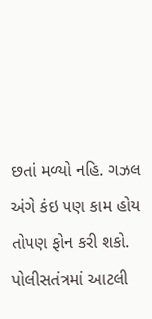છતાં મળ્યો નહિ. ગઝલ અંગે કંઇ ૫ણ કામ હોય તો૫ણ ફોન કરી શકો.
પોલીસતંત્રમાં આટલી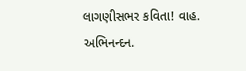લાગણીસભર કવિતા! વાહ. અભિનન્દન.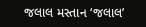જલાલ મસ્તાન ‘જલાલ’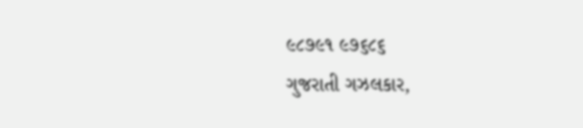૯૮૭૯૧ ૯૭૬૮૬
ગુજરાતી ગઝલકાર,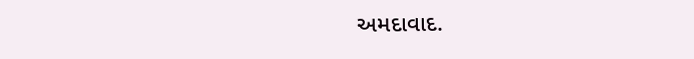અમદાવાદ.